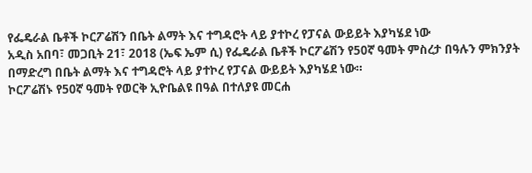የፌዴራል ቤቶች ኮርፖሬሽን በቤት ልማት እና ተግዳሮት ላይ ያተኮረ የፓናል ውይይት እያካሄደ ነው
አዲስ አበባ፣ መጋቢት 21፣ 2018 (ኤፍ ኤም ሲ) የፌዴራል ቤቶች ኮርፖሬሽን የ50ኛ ዓመት ምስረታ በዓሉን ምክንያት በማድረግ በቤት ልማት እና ተግዳሮት ላይ ያተኮረ የፓናል ውይይት እያካሄደ ነው።
ኮርፖሬሽኑ የ50ኛ ዓመት የወርቅ ኢዮቤልዩ በዓል በተለያዩ መርሐ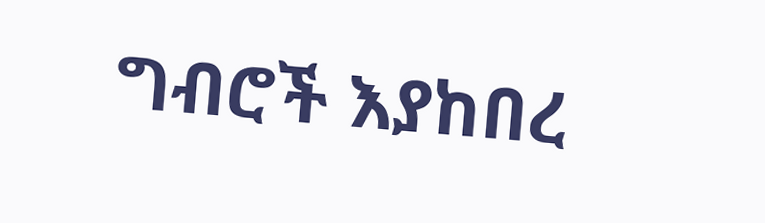ግብሮች እያከበረ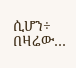ሲሆን÷ በዛሬው…